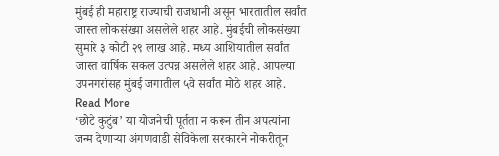मुंबई ही महाराष्ट्र राज्याची राजधानी असून भारतातील सर्वांत जास्त लोकसंख्या असलेले शहर आहे. मुंबईची लोकसंख्या सुमारे ३ कोटी २९ लाख आहे. मध्य आशियातील सर्वांत जास्त वार्षिक सकल उत्पन्न असलेले शहर आहे. आपल्या उपनगरांसह मुंबई जगातील ५वे सर्वांत मोठे शहर आहे. Read More
‘छोटे कुटुंब’ या योजनेची पूर्तता न करून तीन अपत्यांना जन्म देणाऱ्या अंगणवाडी सेविकेला सरकारने नोकरीतून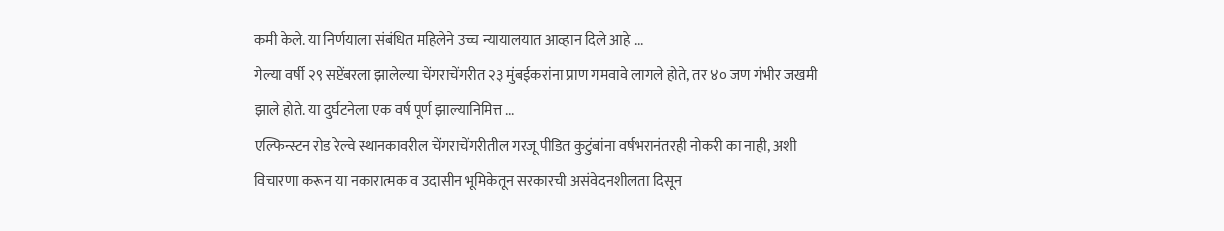कमी केले. या निर्णयाला संबंधित महिलेने उच्च न्यायालयात आव्हान दिले आहे ...
गेल्या वर्षी २९ सप्टेंबरला झालेल्या चेंगराचेंगरीत २३ मुंबईकरांना प्राण गमवावे लागले होते, तर ४० जण गंभीर जखमी झाले होते. या दुर्घटनेला एक वर्ष पूर्ण झाल्यानिमित्त ...
एल्फिन्स्टन रोड रेल्वे स्थानकावरील चेंगराचेंगरीतील गरजू पीडित कुटुंबांना वर्षभरानंतरही नोकरी का नाही, अशी विचारणा करून या नकारात्मक व उदासीन भूमिकेतून सरकारची असंवेदनशीलता दिसून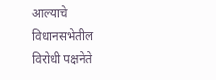आल्याचे विधानसभेतील विरोधी पक्षनेते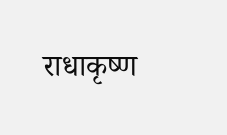राधाकृष्ण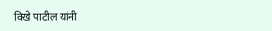विखे पाटील यांनी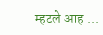म्हटले आह ...